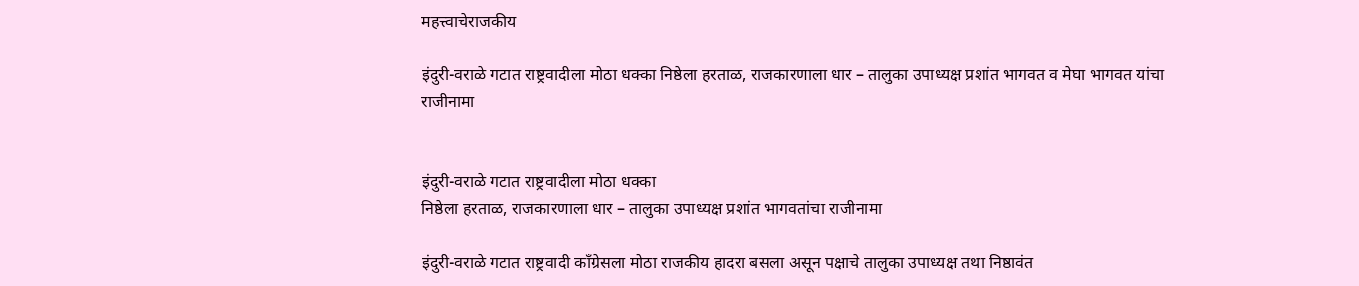महत्त्वाचेराजकीय

इंदुरी-वराळे गटात राष्ट्रवादीला मोठा धक्का निष्ठेला हरताळ, राजकारणाला धार – तालुका उपाध्यक्ष प्रशांत भागवत व मेघा भागवत यांचा राजीनामा


इंदुरी-वराळे गटात राष्ट्रवादीला मोठा धक्का
निष्ठेला हरताळ, राजकारणाला धार – तालुका उपाध्यक्ष प्रशांत भागवतांचा राजीनामा

इंदुरी-वराळे गटात राष्ट्रवादी काँग्रेसला मोठा राजकीय हादरा बसला असून पक्षाचे तालुका उपाध्यक्ष तथा निष्ठावंत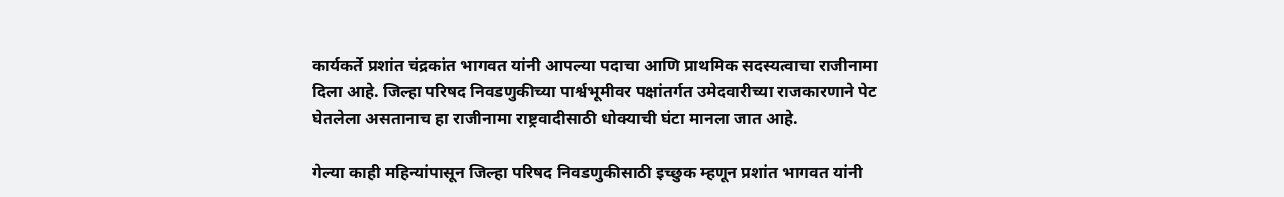कार्यकर्ते प्रशांत चंद्रकांत भागवत यांनी आपल्या पदाचा आणि प्राथमिक सदस्यत्वाचा राजीनामा दिला आहे. जिल्हा परिषद निवडणुकीच्या पार्श्वभूमीवर पक्षांतर्गत उमेदवारीच्या राजकारणाने पेट घेतलेला असतानाच हा राजीनामा राष्ट्रवादीसाठी धोक्याची घंटा मानला जात आहे.

गेल्या काही महिन्यांपासून जिल्हा परिषद निवडणुकीसाठी इच्छुक म्हणून प्रशांत भागवत यांनी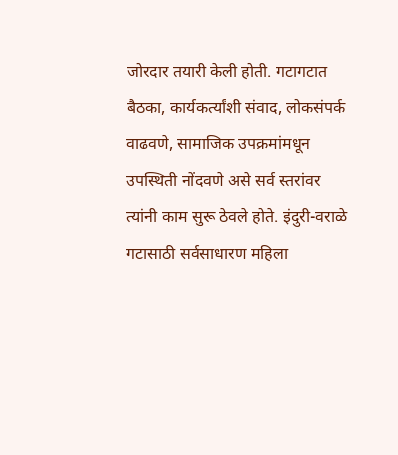जोरदार तयारी केली होती. गटागटात बैठका, कार्यकर्त्यांशी संवाद, लोकसंपर्क वाढवणे, सामाजिक उपक्रमांमधून उपस्थिती नोंदवणे असे सर्व स्तरांवर त्यांनी काम सुरू ठेवले होते. इंदुरी-वराळे गटासाठी सर्वसाधारण महिला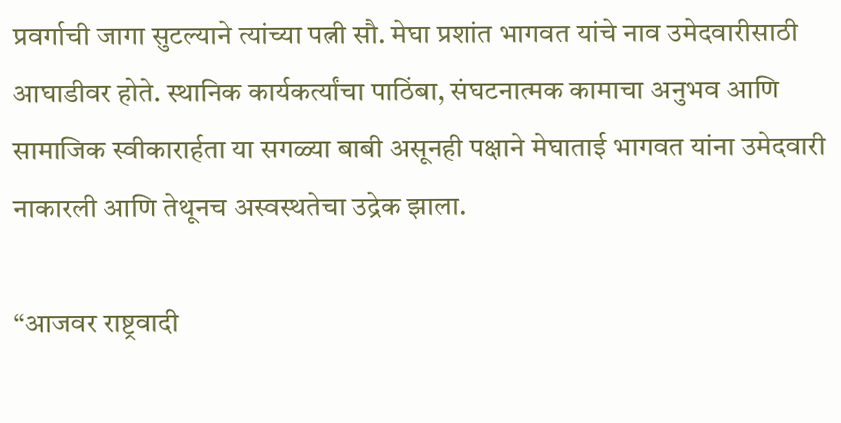प्रवर्गाची जागा सुटल्याने त्यांच्या पत्नी सौ. मेघा प्रशांत भागवत यांचे नाव उमेदवारीसाठी आघाडीवर होते. स्थानिक कार्यकर्त्यांचा पाठिंबा, संघटनात्मक कामाचा अनुभव आणि सामाजिक स्वीकारार्हता या सगळ्या बाबी असूनही पक्षाने मेघाताई भागवत यांना उमेदवारी नाकारली आणि तेथूनच अस्वस्थतेचा उद्रेक झाला.

“आजवर राष्ट्रवादी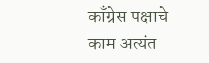काँग्रेस पक्षाचे काम अत्यंत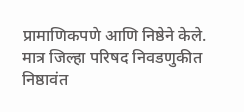प्रामाणिकपणे आणि निष्ठेने केले. मात्र जिल्हा परिषद निवडणुकीत निष्ठावंत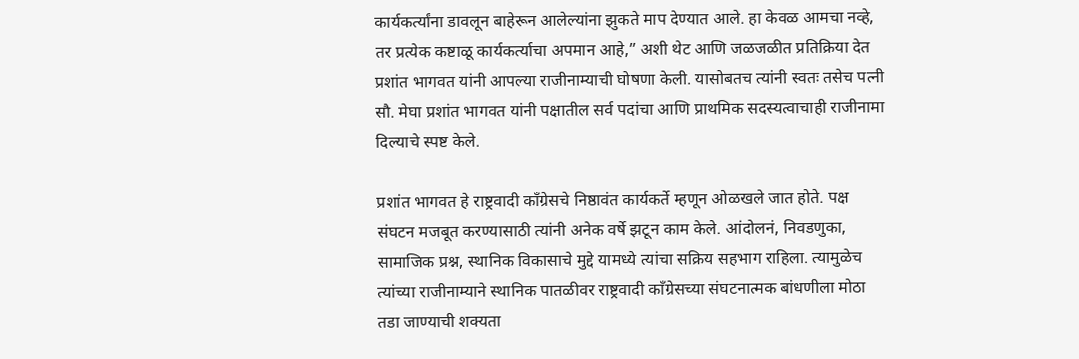कार्यकर्त्यांना डावलून बाहेरून आलेल्यांना झुकते माप देण्यात आले. हा केवळ आमचा नव्हे, तर प्रत्येक कष्टाळू कार्यकर्त्याचा अपमान आहे,” अशी थेट आणि जळजळीत प्रतिक्रिया देत प्रशांत भागवत यांनी आपल्या राजीनाम्याची घोषणा केली. यासोबतच त्यांनी स्वतः तसेच पत्नी सौ. मेघा प्रशांत भागवत यांनी पक्षातील सर्व पदांचा आणि प्राथमिक सदस्यत्वाचाही राजीनामा दिल्याचे स्पष्ट केले.

प्रशांत भागवत हे राष्ट्रवादी काँग्रेसचे निष्ठावंत कार्यकर्ते म्हणून ओळखले जात होते. पक्ष संघटन मजबूत करण्यासाठी त्यांनी अनेक वर्षे झटून काम केले. आंदोलनं, निवडणुका, सामाजिक प्रश्न, स्थानिक विकासाचे मुद्दे यामध्ये त्यांचा सक्रिय सहभाग राहिला. त्यामुळेच त्यांच्या राजीनाम्याने स्थानिक पातळीवर राष्ट्रवादी काँग्रेसच्या संघटनात्मक बांधणीला मोठा तडा जाण्याची शक्यता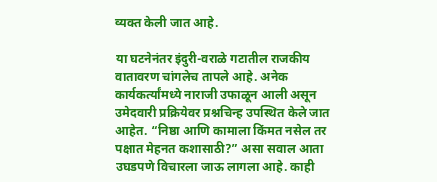व्यक्त केली जात आहे.

या घटनेनंतर इंदुरी-वराळे गटातील राजकीय वातावरण चांगलेच तापले आहे. अनेक कार्यकर्त्यांमध्ये नाराजी उफाळून आली असून उमेदवारी प्रक्रियेवर प्रश्नचिन्ह उपस्थित केले जात आहेत. “निष्ठा आणि कामाला किंमत नसेल तर पक्षात मेहनत कशासाठी?” असा सवाल आता उघडपणे विचारला जाऊ लागला आहे. काही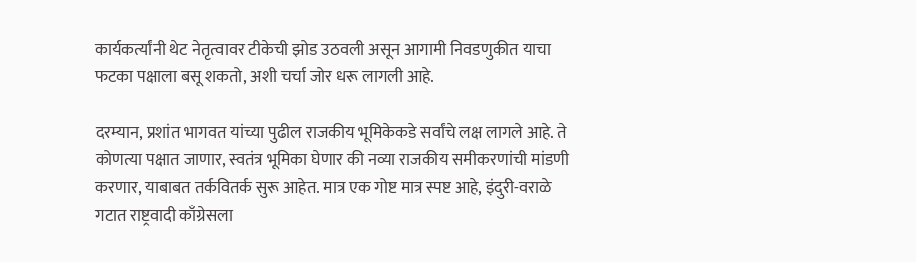कार्यकर्त्यांनी थेट नेतृत्वावर टीकेची झोड उठवली असून आगामी निवडणुकीत याचा फटका पक्षाला बसू शकतो, अशी चर्चा जोर धरू लागली आहे.

दरम्यान, प्रशांत भागवत यांच्या पुढील राजकीय भूमिकेकडे सर्वांचे लक्ष लागले आहे. ते कोणत्या पक्षात जाणार, स्वतंत्र भूमिका घेणार की नव्या राजकीय समीकरणांची मांडणी करणार, याबाबत तर्कवितर्क सुरू आहेत. मात्र एक गोष्ट मात्र स्पष्ट आहे, इंदुरी-वराळे गटात राष्ट्रवादी काँग्रेसला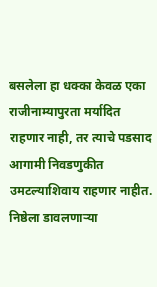बसलेला हा धक्का केवळ एका राजीनाम्यापुरता मर्यादित राहणार नाही, तर त्याचे पडसाद आगामी निवडणुकीत उमटल्याशिवाय राहणार नाहीत. निष्ठेला डावलणाऱ्या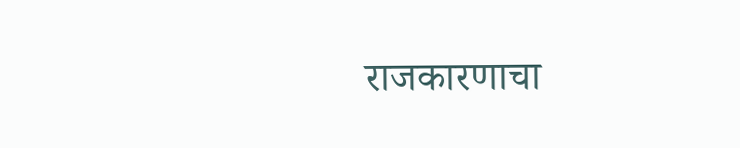राजकारणाचा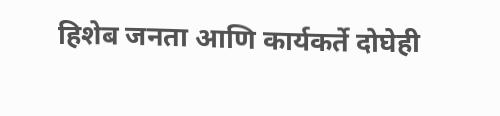हिशेब जनता आणि कार्यकर्ते दोघेही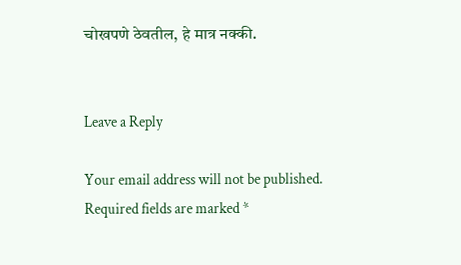चोखपणे ठेवतील, हे मात्र नक्की.


Leave a Reply

Your email address will not be published. Required fields are marked *